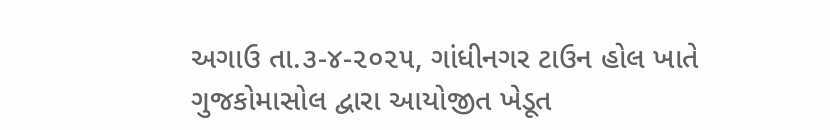અગાઉ તા.૩-૪-૨૦૨૫, ગાંધીનગર ટાઉન હોલ ખાતે ગુજકોમાસોલ દ્વારા આયોજીત ખેડૂત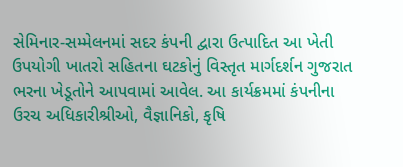સેમિનાર-સમ્મેલનમાં સદર કંપની દ્વારા ઉત્પાદિત આ ખેતી ઉપયોગી ખાતરો સહિતના ઘટકોનું વિસ્તૃત માર્ગદર્શન ગુજરાત ભરના ખેડૂતોને આપવામાં આવેલ. આ કાર્યક્રમમાં કંપનીના ઉરચ અધિકારીશ્રીઓ, વૈજ્ઞાનિકો, કૃષિ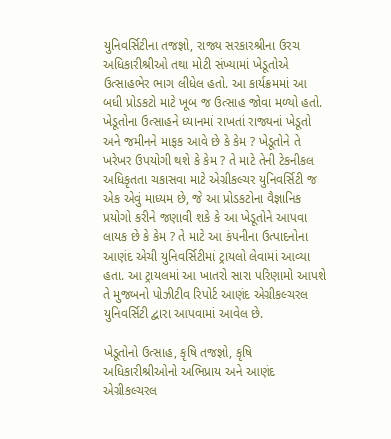યુનિવર્સિટીના તજજ્ઞો, રાજ્ય સરકારશ્રીના ઉરચ અધિકારીશ્રીઓ તથા મોટી સંખ્યામાં ખેડૂતોએ ઉત્સાહભેર ભાગ લીધેલ હતો. આ કાર્યક્રમમાં આ બધી પ્રોડકટો માટે ખૂબ જ ઉત્સાહ જોવા મળ્યો હતો. ખેડૂતોના ઉત્સાહને ધ્યાનમાં રાખતાં રાજ્યનાં ખેડૂતો અને જમીનને માફક આવે છે કે કેમ ? ખેડૂતોને તે ખરેખર ઉપયોગી થશે કે કેમ ? તે માટે તેની ટેકનીકલ અધિકૃતતા ચકાસવા માટે એગ્રીકલ્ચર યુનિવર્સિટી જ એક એવું માધ્યમ છે, જે આ પ્રોડકટોના વૈજ્ઞાનિક પ્રયોગો કરીને જણાવી શકે કે આ ખેડૂતોને આપવા લાયક છે કે કેમ ? તે માટે આ કંપનીના ઉત્પાદનોના આણંદ એચી યુનિવર્સિટીમાં ટ્રાયલો લેવામાં આવ્યા હતા. આ ટ્રાયલમાં આ ખાતરો સારા પરિણામો આપશે તે મુજબનો પોઝીટીવ રિપોર્ટ આણંદ એગ્રીકલ્ચરલ યુનિવર્સિટી દ્વારા આપવામાં આવેલ છે.

ખેડૂતોનો ઉત્સાહ, કૃષિ તજજ્ઞો, કૃષિ અધિકારીશ્રીઓનો અભિપ્રાય અને આણંદ એગ્રીકલ્ચરલ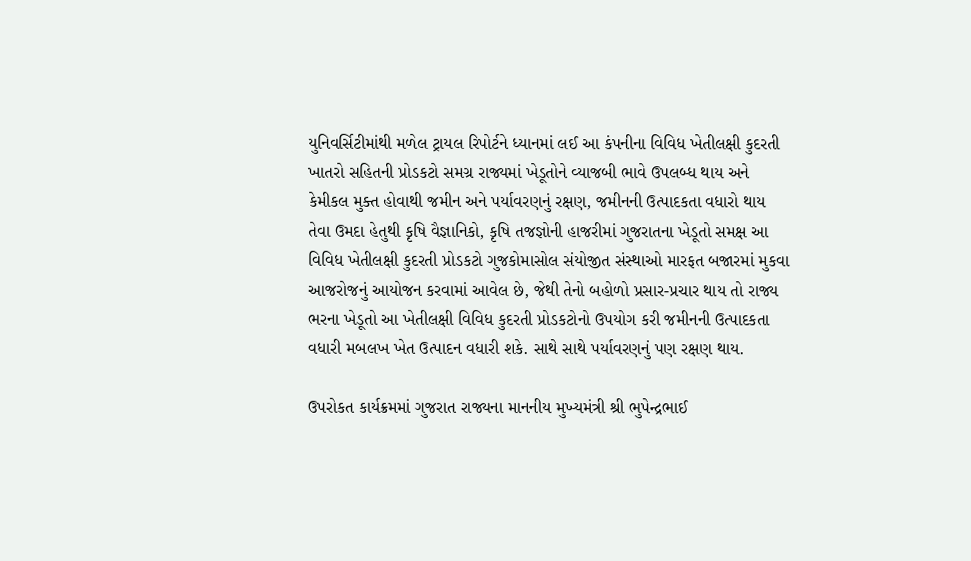યુનિવર્સિટીમાંથી મળેલ ટ્રાયલ રિપોર્ટને ધ્યાનમાં લઈ આ કંપનીના વિવિધ ખેતીલક્ષી કુદરતી ખાતરો સહિતની પ્રોડકટો સમગ્ર રાજ્યમાં ખેડૂતોને વ્યાજબી ભાવે ઉપલબ્ધ થાય અને કેમીકલ મુક્ત હોવાથી જમીન અને પર્યાવરણનું રક્ષણ, જમીનની ઉત્પાદકતા વધારો થાય તેવા ઉમદા હેતુથી કૃષિ વૈજ્ઞાનિકો, કૃષિ તજજ્ઞોની હાજરીમાં ગુજરાતના ખેડૂતો સમક્ષ આ વિવિધ ખેતીલક્ષી કુદરતી પ્રોડકટો ગુજકોમાસોલ સંયોજીત સંસ્થાઓ મારફત બજારમાં મુકવા આજરોજનું આયોજન કરવામાં આવેલ છે, જેથી તેનો બહોળો પ્રસાર-પ્રચાર થાય તો રાજ્ય ભરના ખેડૂતો આ ખેતીલક્ષી વિવિધ કુદરતી પ્રોડકટોનો ઉપયોગ કરી જમીનની ઉત્પાદકતા વધારી મબલખ ખેત ઉત્પાદન વધારી શકે. સાથે સાથે પર્યાવરણનું પણ રક્ષણ થાય.

ઉપરોકત કાર્યક્રમમાં ગુજરાત રાજ્યના માનનીય મુખ્યમંત્રી શ્રી ભુપેન્દ્રભાઈ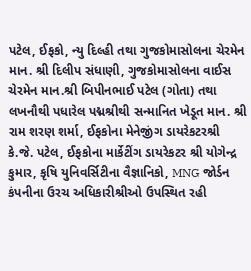પટેલ, ઈફકો, ન્યુ દિલ્હી તથા ગુજકોમાસોલના ચેરમેન માન. શ્રી દિલીપ સંધાણી, ગુજકોમાસોલના વાઈસ ચેરમેન માન.શ્રી બિપીનભાઈ પટેલ (ગોતા) તથા લખનૌથી પધારેલ પદ્મશ્રીથી સન્માનિત ખેડૂત માન. શ્રી રામ શરણ શર્મા, ઈફકોના મેનેજીંગ ડાયરેકટરશ્રી કે.જે. પટેલ, ઈફકોના માર્કેટીંગ ડાયરેકટર શ્રી યોગેન્દ્ર કુમાર, કૃષિ યુનિવર્સિટીના વૈજ્ઞાનિકો, MNG જોર્ડન કંપનીના ઉરચ અધિકારીશ્રીઓ ઉપસ્થિત રહી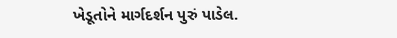ખેડૂતોને માર્ગદર્શન પુરું પાડેલ.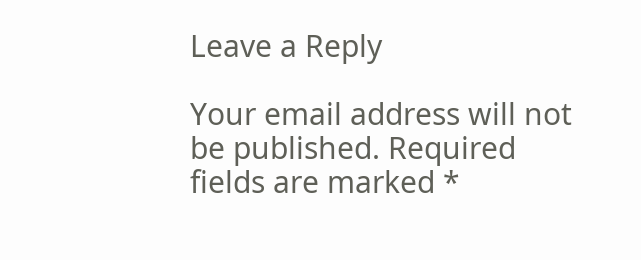Leave a Reply

Your email address will not be published. Required fields are marked *